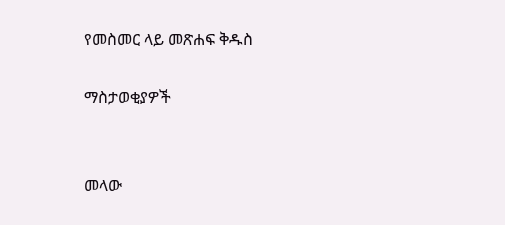የመስመር ላይ መጽሐፍ ቅዱስ

ማስታወቂያዎች


መላው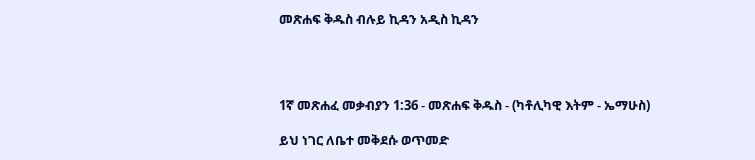መጽሐፍ ቅዱስ ብሉይ ኪዳን አዲስ ኪዳን




1ኛ መጽሐፈ መቃብያን 1:36 - መጽሐፍ ቅዱስ - (ካቶሊካዊ እትም - ኤማሁስ)

ይህ ነገር ለቤተ መቅደሱ ወጥመድ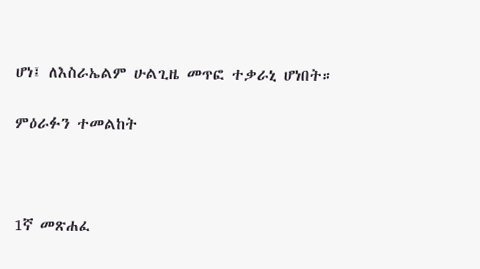ሆነ፤ ለእስራኤልም ሁልጊዜ መጥፎ ተቃራኒ ሆነበት።

ምዕራፉን ተመልከት



1ኛ መጽሐፈ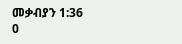መቃብያን 1:36
0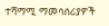ተሻማሚ ማመሳሰሪያዎች